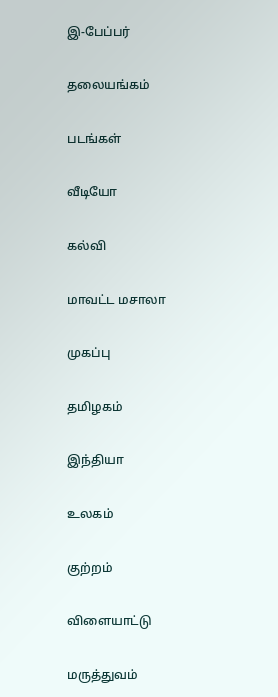இ-பேப்பர்

தலையங்கம்

படங்கள்

வீடியோ

கல்வி

மாவட்ட மசாலா

முகப்பு

தமிழகம்

இந்தியா

உலகம்

குற்றம்

விளையாட்டு

மருத்துவம்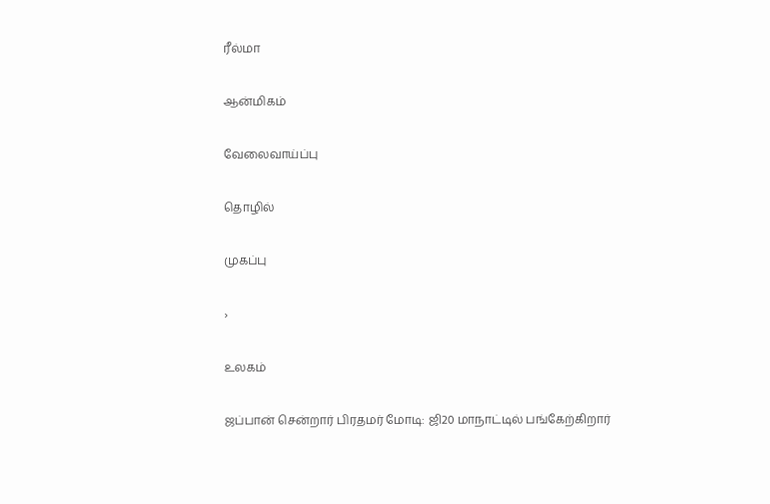ரீல்மா

ஆன்மிகம்

வேலைவாய்ப்பு

தொழில்

முகப்பு

›

உலகம்

ஜப்பான் சென்றார் பிரதமர் மோடி: ஜி20 மாநாட்டில் பங்கேற்கிறார்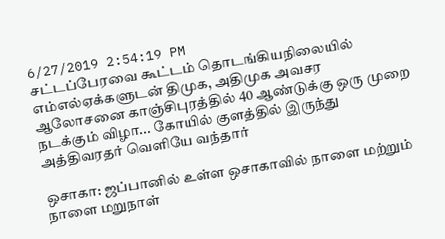6/27/2019 2:54:19 PM
சட்டப்பேரவை கூட்டம் தொடங்கியநிலையில் எம்எல்ஏக்களுடன் திமுக, அதிமுக அவசர ஆலோசனை காஞ்சிபுரத்தில் 40 ஆண்டுக்கு ஒரு முறை நடக்கும் விழா... கோயில் குளத்தில் இருந்து அத்திவரதர் வெளியே வந்தார்

ஒசாகா: ஜப்பானில் உள்ள ஒசாகாவில் நாளை மற்றும் நாளை மறுநாள்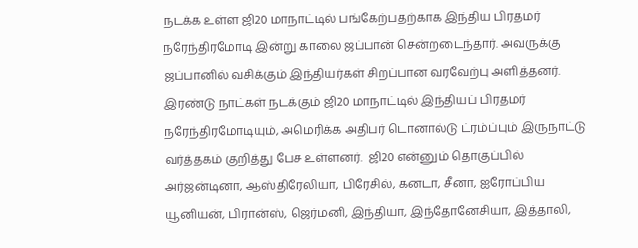நடக்க உள்ள ஜி20 மாநாட்டில் பங்கேற்பதற்காக இந்திய பிரதமர் நரேந்திரமோடி இன்று காலை ஜப்பான் சென்றடைந்தார். அவருக்கு ஜப்பானில் வசிக்கும் இந்தியர்கள் சிறப்பான வரவேற்பு அளித்தனர். இரண்டு நாட்கள் நடக்கும் ஜி20 மாநாட்டில் இந்தியப் பிரதமர் நரேந்திரமோடியும், அமெரிக்க அதிபர் டொனால்டு ட்ரம்ப்பும் இருநாட்டு வர்த்தகம் குறித்து பேச உள்ளனர்.  ஜி20 என்னும் தொகுப்பில் அர்ஜன்டினா, ஆஸ்திரேலியா, பிரேசில், கனடா, சீனா, ஐரோப்பிய யூனியன், பிரான்ஸ், ஜெர்மனி, இந்தியா, இந்தோனேசியா, இத்தாலி,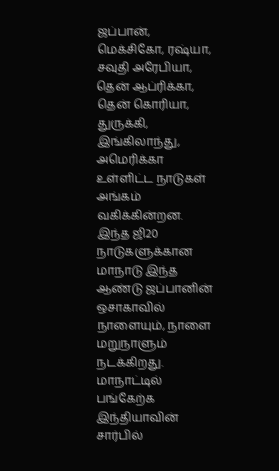ஜப்பான், மெக்சிகோ, ரஷ்யா, சவுதி அரேபியா, தென் ஆப்ரிக்கா, தென் கொரியா, துருக்கி, இங்கிலாந்து, அமெரிக்கா உள்ளிட்ட நாடுகள் அங்கம் வகிக்கின்றன. இந்த ஜி20 நாடுகளுக்கான மாநாடு இந்த ஆண்டு ஜப்பானின் ஒசாகாவில் நாளையும், நாளை மறுநாளும் நடக்கிறது. மாநாட்டில் பங்கேற்க இந்தியாவின் சார்பில்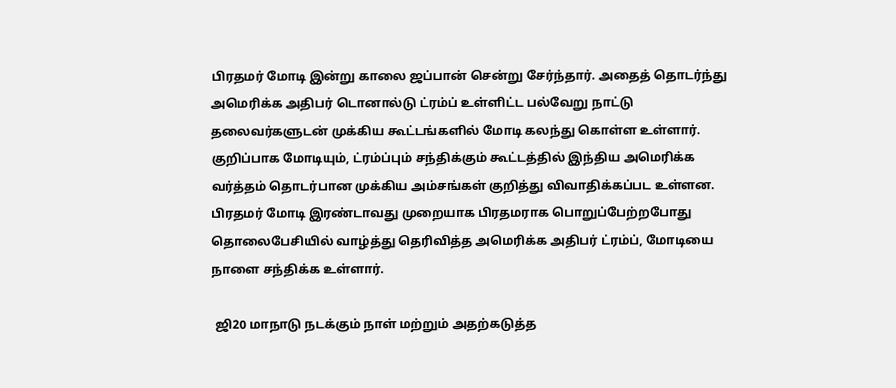பிரதமர் மோடி இன்று காலை ஜப்பான் சென்று சேர்ந்தார். அதைத் தொடர்ந்து அமெரிக்க அதிபர் டொனால்டு ட்ரம்ப் உள்ளிட்ட பல்வேறு நாட்டு தலைவர்களுடன் முக்கிய கூட்டங்களில் மோடி கலந்து கொள்ள உள்ளார். குறிப்பாக மோடியும், ட்ரம்ப்பும் சந்திக்கும் கூட்டத்தில் இந்திய அமெரிக்க வர்த்தம் தொடர்பான முக்கிய அம்சங்கள் குறித்து விவாதிக்கப்பட உள்ளன.
பிரதமர் மோடி இரண்டாவது முறையாக பிரதமராக பொறுப்பேற்றபோது தொலைபேசியில் வாழ்த்து தெரிவித்த அமெரிக்க அதிபர் ட்ரம்ப், மோடியை நாளை சந்திக்க உள்ளார்.

 ஜி20 மாநாடு நடக்கும் நாள் மற்றும் அதற்கடுத்த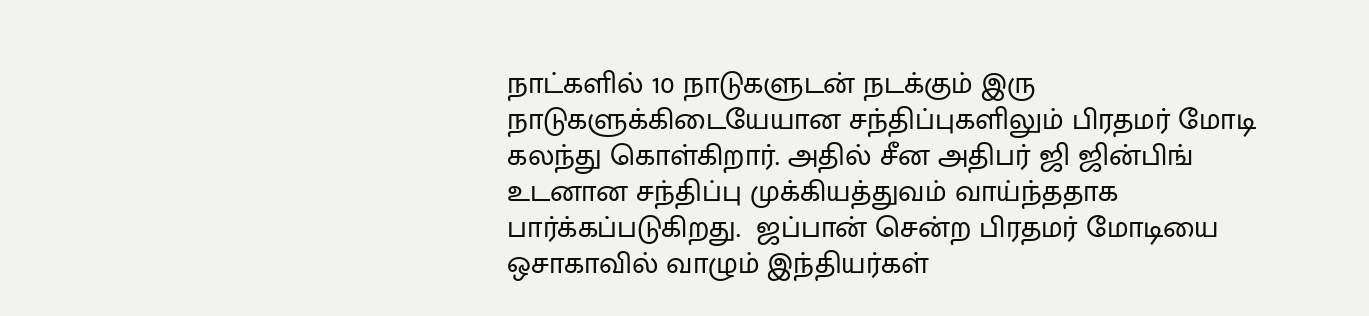நாட்களில் 10 நாடுகளுடன் நடக்கும் இரு நாடுகளுக்கிடையேயான சந்திப்புகளிலும் பிரதமர் மோடி கலந்து கொள்கிறார். அதில் சீன அதிபர் ஜி ஜின்பிங் உடனான சந்திப்பு முக்கியத்துவம் வாய்ந்ததாக பார்க்கப்படுகிறது.  ஜப்பான் சென்ற பிரதமர் மோடியை ஒசாகாவில் வாழும் இந்தியர்கள்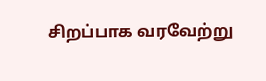சிறப்பாக வரவேற்று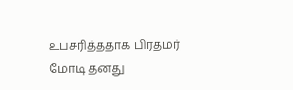உபசரித்ததாக பிரதமர் மோடி தனது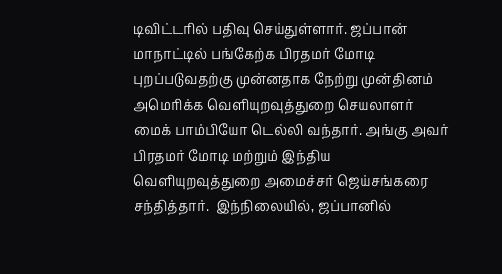டிவிட்டரில் பதிவு செய்துள்ளார். ஜப்பான் மாநாட்டில் பங்கேற்க பிரதமர் மோடி புறப்படுவதற்கு முன்னதாக நேற்று முன்தினம்  அமெரிக்க வெளியுறவுத்துறை செயலாளர் மைக் பாம்பியோ டெல்லி வந்தார். அங்கு அவர் பிரதமர் மோடி மற்றும் இந்திய வெளியுறவுத்துறை அமைச்சர் ஜெய்சங்கரை சந்தித்தார்.  இந்நிலையில், ஜப்பானில்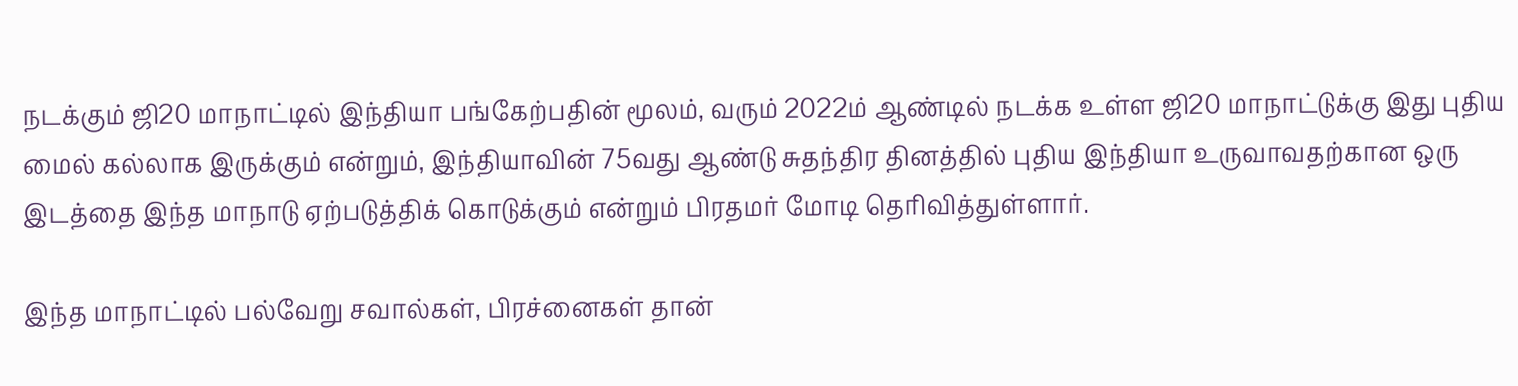நடக்கும் ஜி20 மாநாட்டில் இந்தியா பங்கேற்பதின் மூலம், வரும் 2022ம் ஆண்டில் நடக்க உள்ள ஜி20 மாநாட்டுக்கு இது புதிய மைல் கல்லாக இருக்கும் என்றும், இந்தியாவின் 75வது ஆண்டு சுதந்திர தினத்தில் புதிய இந்தியா உருவாவதற்கான ஒரு இடத்தை இந்த மாநாடு ஏற்படுத்திக் கொடுக்கும் என்றும் பிரதமர் மோடி தெரிவித்துள்ளார்.

இந்த மாநாட்டில் பல்வேறு சவால்கள், பிரச்னைகள் தான்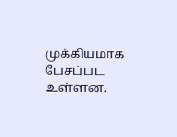முக்கியமாக பேசப்பட உள்ளன.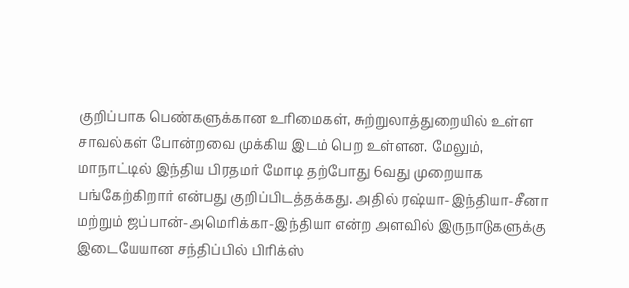குறிப்பாக பெண்களுக்கான உரிமைகள், சுற்றுலாத்துறையில் உள்ள சாவல்கள் போன்றவை முக்கிய இடம் பெற உள்ளன. மேலும், மாநாட்டில் இந்திய பிரதமர் மோடி தற்போது 6வது முறையாக பங்கேற்கிறார் என்பது குறிப்பிடத்தக்கது. அதில் ரஷ்யா-இந்தியா-சீனா மற்றும் ஜப்பான்-அமெரிக்கா-இந்தியா என்ற அளவில் இருநாடுகளுக்கு இடையேயான சந்திப்பில் பிரிக்ஸ்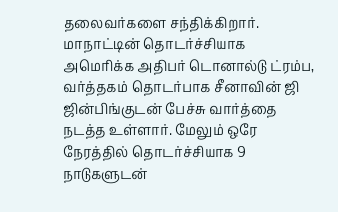தலைவர்களை சந்திக்கிறார்.  மாநாட்டின் தொடர்ச்சியாக அமெரிக்க அதிபர் டொனால்டு ட்ரம்ப, வர்த்தகம் தொடர்பாக சீனாவின் ஜி ஜின்பிங்குடன் பேச்சு வார்த்தை நடத்த உள்ளார். மேலும் ஒரே நேரத்தில் தொடர்ச்சியாக 9 நாடுகளுடன்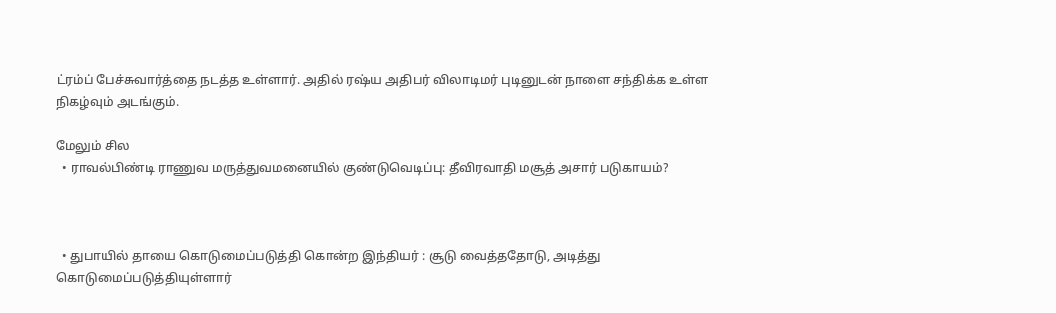ட்ரம்ப் பேச்சுவார்த்தை நடத்த உள்ளார். அதில் ரஷ்ய அதிபர் விலாடிமர் புடினுடன் நாளை சந்திக்க உள்ள நிகழ்வும் அடங்கும்.

மேலும் சில
  • ராவல்பிண்டி ராணுவ மருத்துவமனையில் குண்டுவெடிப்பு: தீவிரவாதி மசூத் அசார் படுகாயம்?



  • துபாயில் தாயை கொடுமைப்படுத்தி கொன்ற இந்தியர் : சூடு வைத்ததோடு, அடித்து கொடுமைப்படுத்தியுள்ளார்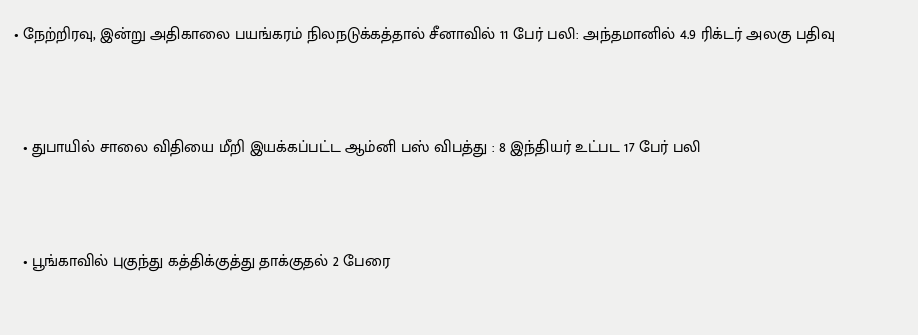• நேற்றிரவு, இன்று அதிகாலை பயங்கரம் நிலநடுக்கத்தால் சீனாவில் 11 பேர் பலி: அந்தமானில் 4.9 ரிக்டர் அலகு பதிவு



  • துபாயில் சாலை விதியை மீறி இயக்கப்பட்ட ஆம்னி பஸ் விபத்து : 8 இந்தியர் உட்பட 17 பேர் பலி



  • பூங்காவில் புகுந்து கத்திக்குத்து தாக்குதல் 2 பேரை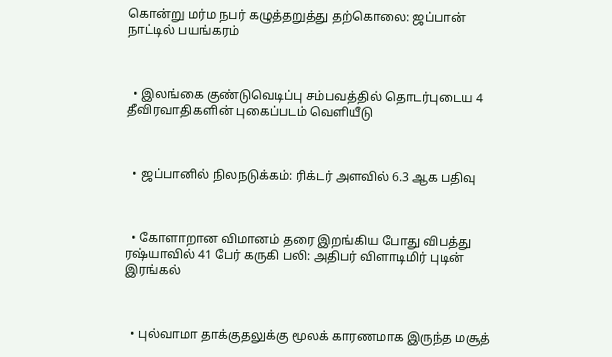கொன்று மர்ம நபர் கழுத்தறுத்து தற்கொலை: ஜப்பான் நாட்டில் பயங்கரம்



  • இலங்கை குண்டுவெடிப்பு சம்பவத்தில் தொடர்புடைய 4 தீவிரவாதிகளின் புகைப்படம் வெளியீடு



  • ஜப்பானில் நிலநடுக்கம்: ரிக்டர் அளவில் 6.3 ஆக பதிவு



  • கோளாறான விமானம் தரை இறங்கிய போது விபத்து ரஷ்யாவில் 41 பேர் கருகி பலி: அதிபர் விளாடிமிர் புடின் இரங்கல்



  • புல்வாமா தாக்குதலுக்கு மூலக் காரணமாக இருந்த மசூத்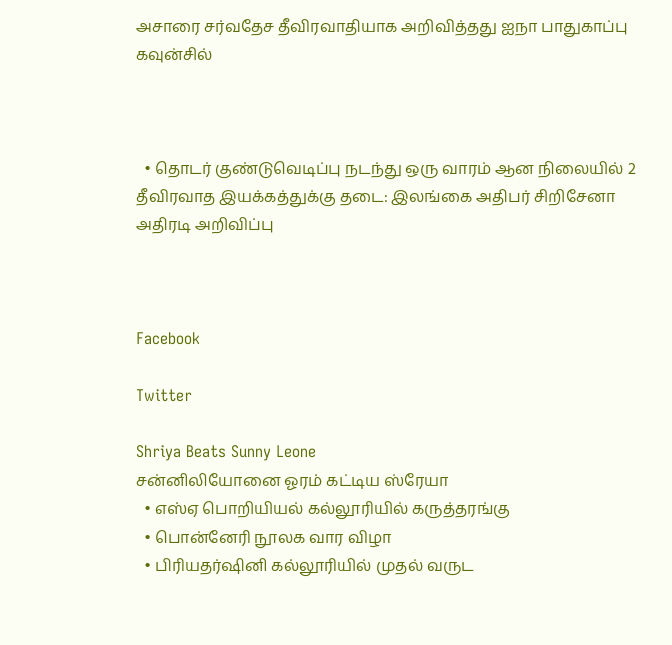அசாரை சர்வதேச தீவிரவாதியாக அறிவித்தது ஐநா பாதுகாப்பு கவுன்சில்



  • தொடர் குண்டுவெடிப்பு நடந்து ஒரு வாரம் ஆன நிலையில் 2 தீவிரவாத இயக்கத்துக்கு தடை: இலங்கை அதிபர் சிறிசேனா அதிரடி அறிவிப்பு



Facebook

Twitter

Shriya Beats Sunny Leone
சன்னிலியோனை ஓரம் கட்டிய ஸ்ரேயா
  • எஸ்ஏ பொறியியல் கல்லூரியில் கருத்தரங்கு
  • பொன்னேரி நூலக வார விழா
  • பிரியதர்ஷினி கல்லூரியில் முதல் வருட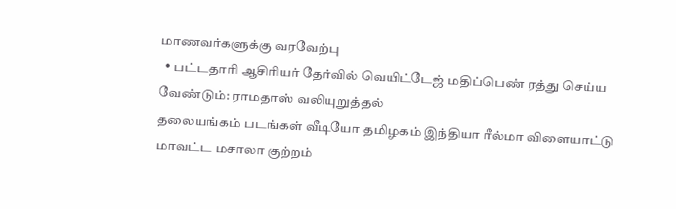மாணவர்களுக்கு வரவேற்பு
  • பட்டதாரி ஆசிரியர் தேர்வில் வெயிட்டேஜ் மதிப்பெண் ரத்து செய்ய வேண்டும்: ராமதாஸ் வலியுறுத்தல்
தலையங்கம் படங்கள் வீடியோ தமிழகம் இந்தியா ரீல்மா விளையாட்டு மாவட்ட மசாலா குற்றம்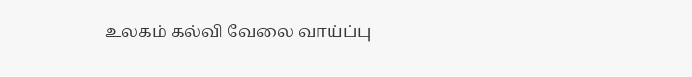உலகம் கல்வி வேலை வாய்ப்பு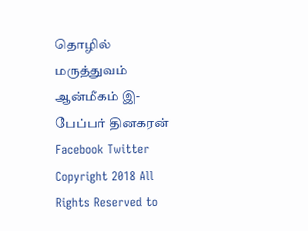தொழில் மருத்துவம் ஆன்மீகம் இ-பேப்பர் தினகரன் Facebook Twitter
Copyright 2018 All Rights Reserved to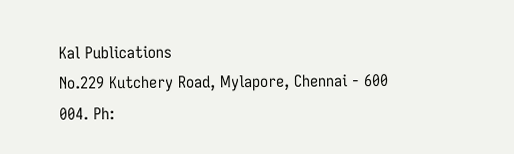Kal Publications
No.229 Kutchery Road, Mylapore, Chennai - 600 004. Ph: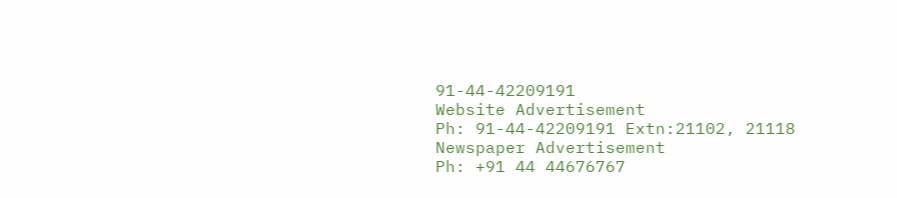91-44-42209191
Website Advertisement
Ph: 91-44-42209191 Extn:21102, 21118
Newspaper Advertisement
Ph: +91 44 44676767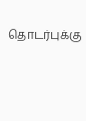தொடர்புக்கு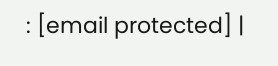: [email protected] |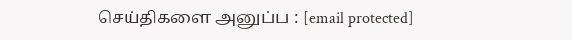செய்திகளை அனுப்ப : [email protected]